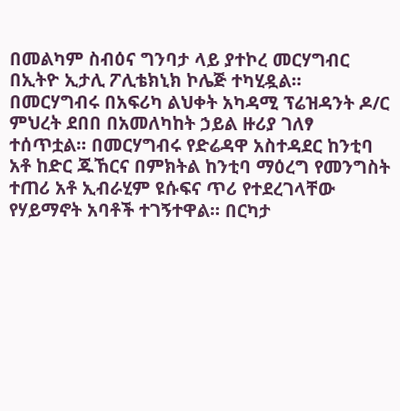በመልካም ስብዕና ግንባታ ላይ ያተኮረ መርሃግብር በኢትዮ ኢታሊ ፖሊቴክኒክ ኮሌጅ ተካሂዷል። በመርሃግብሩ በአፍሪካ ልህቀት አካዳሚ ፕሬዝዳንት ዶ/ር ምህረት ደበበ በአመለካከት ኃይል ዙሪያ ገለፃ ተሰጥቷል። በመርሃግብሩ የድሬዳዋ አስተዳደር ከንቲባ አቶ ከድር ጁኸርና በምክትል ከንቲባ ማዕረግ የመንግስት ተጠሪ አቶ ኢብራሂም ዩሱፍና ጥሪ የተደረገላቸው የሃይማኖት አባቶች ተገኝተዋል። በርካታ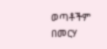ወጣቶችም በመርሃ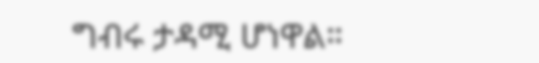ግብሩ ታዳሚ ሆነዋል።